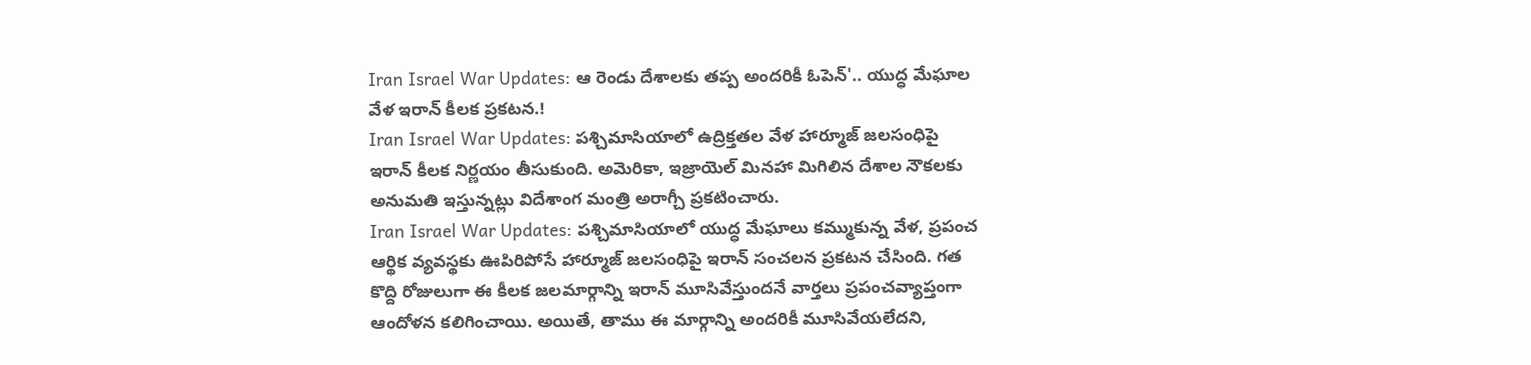Iran Israel War Updates: ఆ రెండు దేశాలకు తప్ప అందరికీ ఓపెన్'.. యుద్ధ మేఘాల వేళ ఇరాన్ కీలక ప్రకటన.!
Iran Israel War Updates: పశ్చిమాసియాలో ఉద్రిక్తతల వేళ హార్మూజ్ జలసంధిపై ఇరాన్ కీలక నిర్ణయం తీసుకుంది. అమెరికా, ఇజ్రాయెల్ మినహా మిగిలిన దేశాల నౌకలకు అనుమతి ఇస్తున్నట్లు విదేశాంగ మంత్రి అరాగ్చీ ప్రకటించారు.
Iran Israel War Updates: పశ్చిమాసియాలో యుద్ధ మేఘాలు కమ్ముకున్న వేళ, ప్రపంచ ఆర్థిక వ్యవస్థకు ఊపిరిపోసే హార్మూజ్ జలసంధిపై ఇరాన్ సంచలన ప్రకటన చేసింది. గత కొద్ది రోజులుగా ఈ కీలక జలమార్గాన్ని ఇరాన్ మూసివేస్తుందనే వార్తలు ప్రపంచవ్యాప్తంగా ఆందోళన కలిగించాయి. అయితే, తాము ఈ మార్గాన్ని అందరికీ మూసివేయలేదని,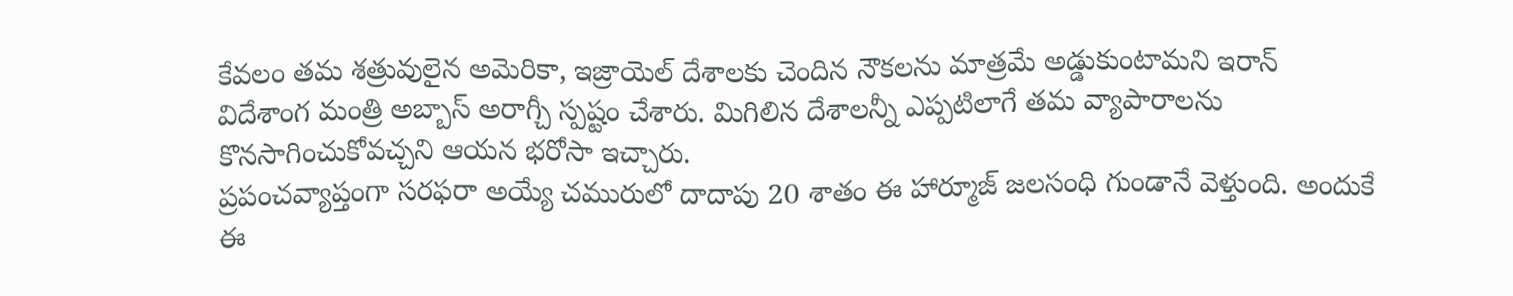కేవలం తమ శత్రువులైన అమెరికా, ఇజ్రాయెల్ దేశాలకు చెందిన నౌకలను మాత్రమే అడ్డుకుంటామని ఇరాన్ విదేశాంగ మంత్రి అబ్బాస్ అరాగ్చీ స్పష్టం చేశారు. మిగిలిన దేశాలన్నీ ఎప్పటిలాగే తమ వ్యాపారాలను కొనసాగించుకోవచ్చని ఆయన భరోసా ఇచ్చారు.
ప్రపంచవ్యాప్తంగా సరఫరా అయ్యే చమురులో దాదాపు 20 శాతం ఈ హార్మూజ్ జలసంధి గుండానే వెళ్తుంది. అందుకే ఈ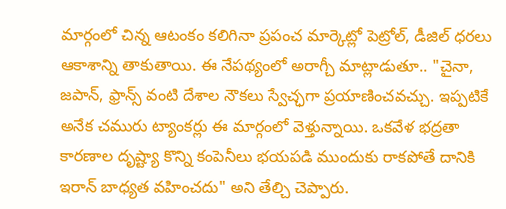మార్గంలో చిన్న ఆటంకం కలిగినా ప్రపంచ మార్కెట్లో పెట్రోల్, డీజిల్ ధరలు ఆకాశాన్ని తాకుతాయి. ఈ నేపథ్యంలో అరాగ్చీ మాట్లాడుతూ.. "చైనా, జపాన్, ఫ్రాన్స్ వంటి దేశాల నౌకలు స్వేచ్ఛగా ప్రయాణించవచ్చు. ఇప్పటికే అనేక చమురు ట్యాంకర్లు ఈ మార్గంలో వెళ్తున్నాయి. ఒకవేళ భద్రతా కారణాల దృష్ట్యా కొన్ని కంపెనీలు భయపడి ముందుకు రాకపోతే దానికి ఇరాన్ బాధ్యత వహించదు" అని తేల్చి చెప్పారు.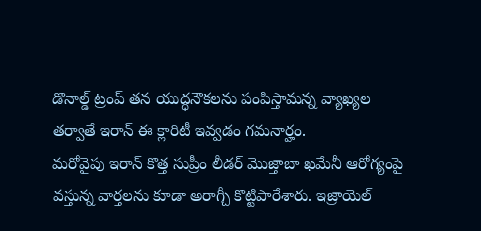డొనాల్డ్ ట్రంప్ తన యుద్ధనౌకలను పంపిస్తామన్న వ్యాఖ్యల తర్వాతే ఇరాన్ ఈ క్లారిటీ ఇవ్వడం గమనార్హం.
మరోవైపు ఇరాన్ కొత్త సుప్రీం లీడర్ మొజ్తాబా ఖమేనీ ఆరోగ్యంపై వస్తున్న వార్తలను కూడా అరాగ్చీ కొట్టిపారేశారు. ఇజ్రాయెల్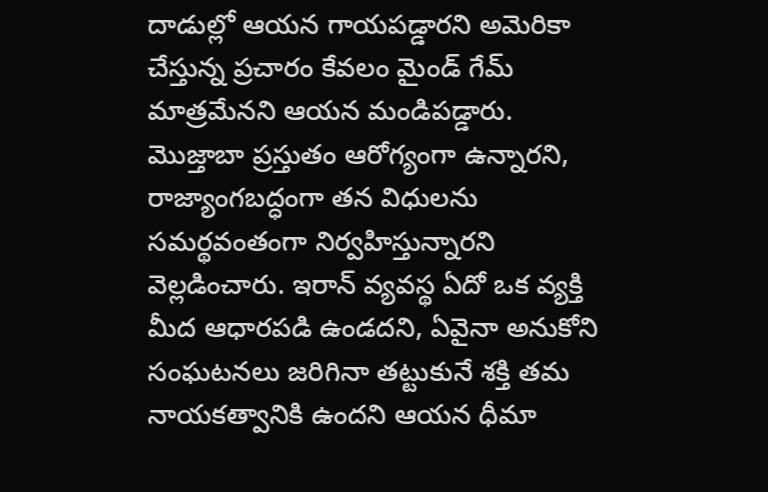దాడుల్లో ఆయన గాయపడ్డారని అమెరికా చేస్తున్న ప్రచారం కేవలం మైండ్ గేమ్ మాత్రమేనని ఆయన మండిపడ్డారు. మొజ్తాబా ప్రస్తుతం ఆరోగ్యంగా ఉన్నారని, రాజ్యాంగబద్ధంగా తన విధులను సమర్థవంతంగా నిర్వహిస్తున్నారని వెల్లడించారు. ఇరాన్ వ్యవస్థ ఏదో ఒక వ్యక్తి మీద ఆధారపడి ఉండదని, ఏవైనా అనుకోని సంఘటనలు జరిగినా తట్టుకునే శక్తి తమ నాయకత్వానికి ఉందని ఆయన ధీమా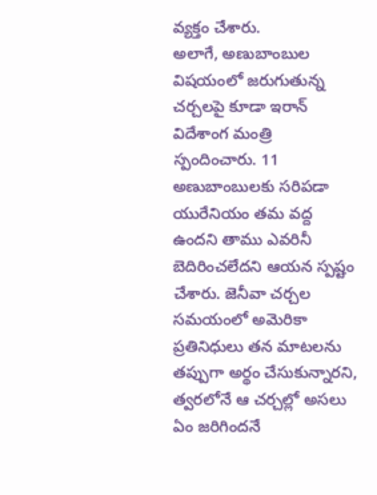వ్యక్తం చేశారు.
అలాగే, అణుబాంబుల విషయంలో జరుగుతున్న చర్చలపై కూడా ఇరాన్ విదేశాంగ మంత్రి స్పందించారు. 11 అణుబాంబులకు సరిపడా యురేనియం తమ వద్ద ఉందని తాము ఎవరినీ బెదిరించలేదని ఆయన స్పష్టం చేశారు. జెనీవా చర్చల సమయంలో అమెరికా ప్రతినిధులు తన మాటలను తప్పుగా అర్థం చేసుకున్నారని, త్వరలోనే ఆ చర్చల్లో అసలు ఏం జరిగిందనే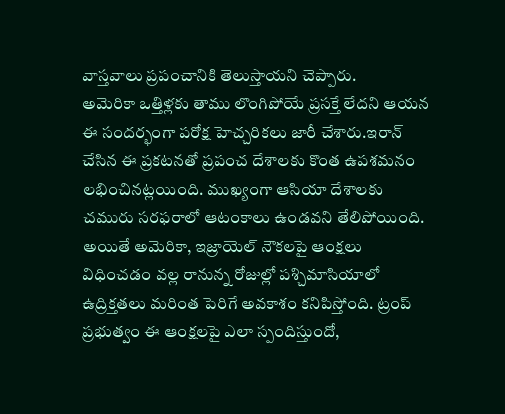వాస్తవాలు ప్రపంచానికి తెలుస్తాయని చెప్పారు.
అమెరికా ఒత్తిళ్లకు తాము లొంగిపోయే ప్రసక్తే లేదని ఆయన ఈ సందర్భంగా పరోక్ష హెచ్చరికలు జారీ చేశారు.ఇరాన్ చేసిన ఈ ప్రకటనతో ప్రపంచ దేశాలకు కొంత ఉపశమనం లభించినట్లయింది. ముఖ్యంగా ఆసియా దేశాలకు చమురు సరఫరాలో ఆటంకాలు ఉండవని తేలిపోయింది. అయితే అమెరికా, ఇజ్రాయెల్ నౌకలపై ఆంక్షలు విధించడం వల్ల రానున్న రోజుల్లో పశ్చిమాసియాలో ఉద్రిక్తతలు మరింత పెరిగే అవకాశం కనిపిస్తోంది. ట్రంప్ ప్రభుత్వం ఈ ఆంక్షలపై ఎలా స్పందిస్తుందో,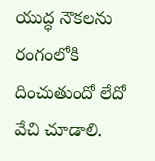యుద్ధ నౌకలను రంగంలోకి దించుతుందో లేదో వేచి చూడాలి.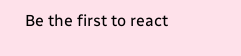Be the first to react